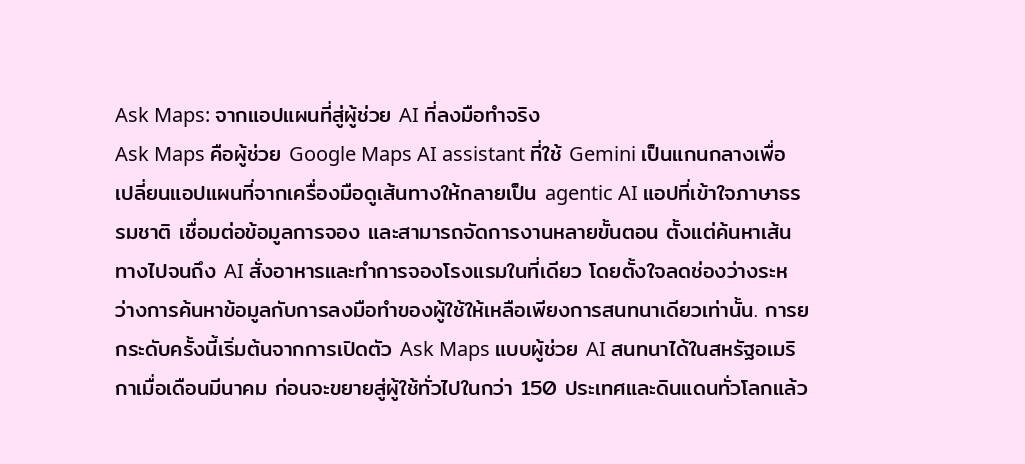Ask Maps: จากแอปแผนที่สู่ผู้ช่วย AI ที่ลงมือทำจริง
Ask Maps คือผู้ช่วย Google Maps AI assistant ที่ใช้ Gemini เป็นแกนกลางเพื่อเปลี่ยนแอปแผนที่จากเครื่องมือดูเส้นทางให้กลายเป็น agentic AI แอปที่เข้าใจภาษาธรรมชาติ เชื่อมต่อข้อมูลการจอง และสามารถจัดการงานหลายขั้นตอน ตั้งแต่ค้นหาเส้นทางไปจนถึง AI สั่งอาหารและทำการจองโรงแรมในที่เดียว โดยตั้งใจลดช่องว่างระหว่างการค้นหาข้อมูลกับการลงมือทำของผู้ใช้ให้เหลือเพียงการสนทนาเดียวเท่านั้น. การยกระดับครั้งนี้เริ่มต้นจากการเปิดตัว Ask Maps แบบผู้ช่วย AI สนทนาได้ในสหรัฐอเมริกาเมื่อเดือนมีนาคม ก่อนจะขยายสู่ผู้ใช้ทั่วไปในกว่า 150 ประเทศและดินแดนทั่วโลกแล้ว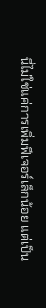นี่ไม่ใช่แค่การเพิ่มฟีเจอร์เล็กน้อย แต่เป็น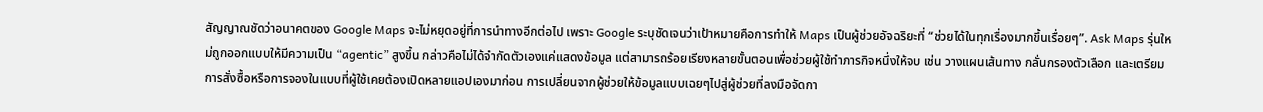สัญญาณชัดว่าอนาคตของ Google Maps จะไม่หยุดอยู่ที่การนำทางอีกต่อไป เพราะ Google ระบุชัดเจนว่าเป้าหมายคือการทำให้ Maps เป็นผู้ช่วยอัจฉริยะที่ “ช่วยได้ในทุกเรื่องมากขึ้นเรื่อยๆ”. Ask Maps รุ่นใหม่ถูกออกแบบให้มีความเป็น “agentic” สูงขึ้น กล่าวคือไม่ได้จำกัดตัวเองแค่แสดงข้อมูล แต่สามารถร้อยเรียงหลายขั้นตอนเพื่อช่วยผู้ใช้ทำภารกิจหนึ่งให้จบ เช่น วางแผนเส้นทาง กลั่นกรองตัวเลือก และเตรียมการสั่งซื้อหรือการจองในแบบที่ผู้ใช้เคยต้องเปิดหลายแอปเองมาก่อน การเปลี่ยนจากผู้ช่วยให้ข้อมูลแบบเฉยๆไปสู่ผู้ช่วยที่ลงมือจัดกา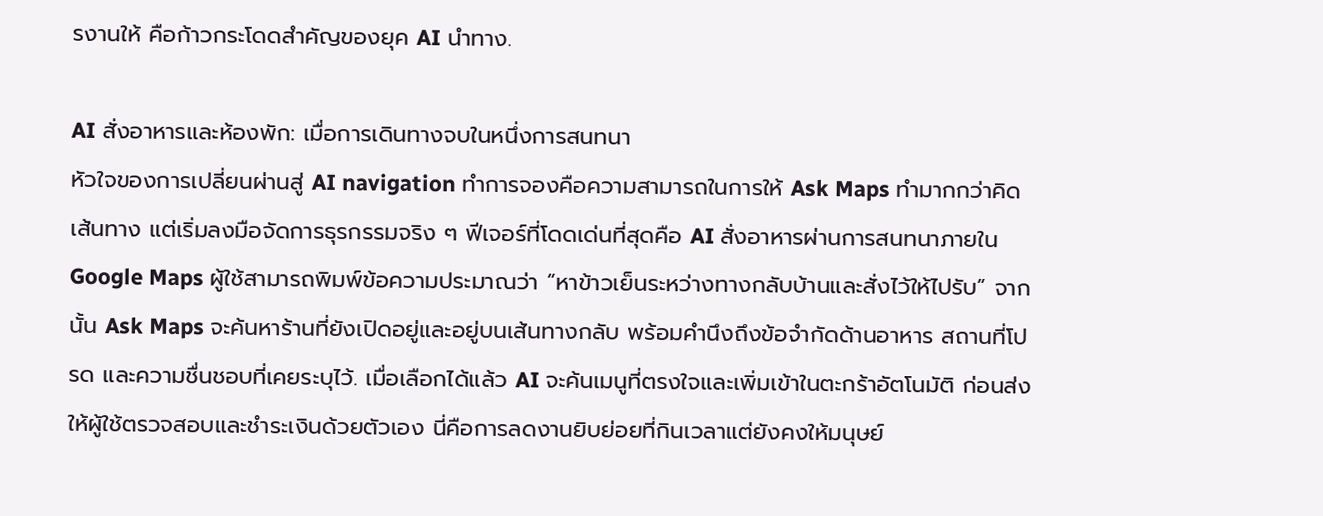รงานให้ คือก้าวกระโดดสำคัญของยุค AI นำทาง.

AI สั่งอาหารและห้องพัก: เมื่อการเดินทางจบในหนึ่งการสนทนา
หัวใจของการเปลี่ยนผ่านสู่ AI navigation ทำการจองคือความสามารถในการให้ Ask Maps ทำมากกว่าคิดเส้นทาง แต่เริ่มลงมือจัดการธุรกรรมจริง ๆ ฟีเจอร์ที่โดดเด่นที่สุดคือ AI สั่งอาหารผ่านการสนทนาภายใน Google Maps ผู้ใช้สามารถพิมพ์ข้อความประมาณว่า “หาข้าวเย็นระหว่างทางกลับบ้านและสั่งไว้ให้ไปรับ” จากนั้น Ask Maps จะค้นหาร้านที่ยังเปิดอยู่และอยู่บนเส้นทางกลับ พร้อมคำนึงถึงข้อจำกัดด้านอาหาร สถานที่โปรด และความชื่นชอบที่เคยระบุไว้. เมื่อเลือกได้แล้ว AI จะค้นเมนูที่ตรงใจและเพิ่มเข้าในตะกร้าอัตโนมัติ ก่อนส่งให้ผู้ใช้ตรวจสอบและชำระเงินด้วยตัวเอง นี่คือการลดงานยิบย่อยที่กินเวลาแต่ยังคงให้มนุษย์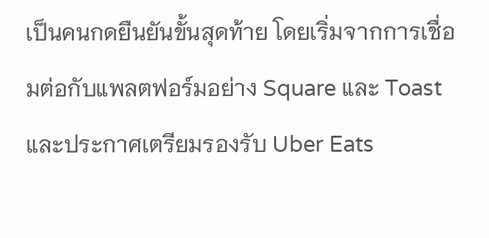เป็นคนกดยืนยันขั้นสุดท้าย โดยเริ่มจากการเชื่อมต่อกับแพลตฟอร์มอย่าง Square และ Toast และประกาศเตรียมรองรับ Uber Eats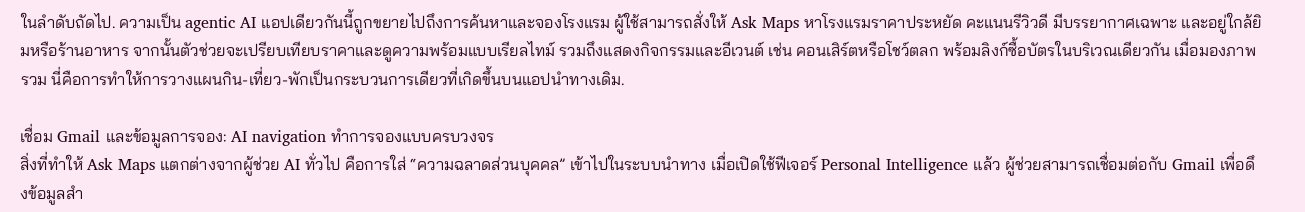ในลำดับถัดไป. ความเป็น agentic AI แอปเดียวกันนี้ถูกขยายไปถึงการค้นหาและจองโรงแรม ผู้ใช้สามารถสั่งให้ Ask Maps หาโรงแรมราคาประหยัด คะแนนรีวิวดี มีบรรยากาศเฉพาะ และอยู่ใกล้ยิมหรือร้านอาหาร จากนั้นตัวช่วยจะเปรียบเทียบราคาและดูความพร้อมแบบเรียลไทม์ รวมถึงแสดงกิจกรรมและอีเวนต์ เช่น คอนเสิร์ตหรือโชว์ตลก พร้อมลิงก์ซื้อบัตรในบริเวณเดียวกัน เมื่อมองภาพรวม นี่คือการทำให้การวางแผนกิน-เที่ยว-พักเป็นกระบวนการเดียวที่เกิดขึ้นบนแอปนำทางเดิม.

เชื่อม Gmail และข้อมูลการจอง: AI navigation ทำการจองแบบครบวงจร
สิ่งที่ทำให้ Ask Maps แตกต่างจากผู้ช่วย AI ทั่วไป คือการใส่ “ความฉลาดส่วนบุคคล” เข้าไปในระบบนำทาง เมื่อเปิดใช้ฟีเจอร์ Personal Intelligence แล้ว ผู้ช่วยสามารถเชื่อมต่อกับ Gmail เพื่อดึงข้อมูลสำ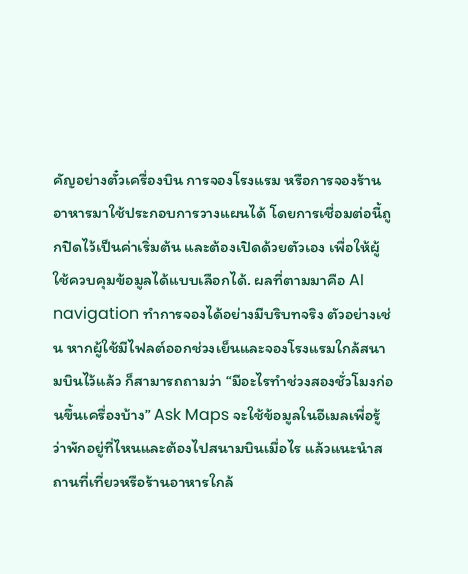คัญอย่างตั๋วเครื่องบิน การจองโรงแรม หรือการจองร้านอาหารมาใช้ประกอบการวางแผนได้ โดยการเชื่อมต่อนี้ถูกปิดไว้เป็นค่าเริ่มต้น และต้องเปิดด้วยตัวเอง เพื่อให้ผู้ใช้ควบคุมข้อมูลได้แบบเลือกได้. ผลที่ตามมาคือ AI navigation ทำการจองได้อย่างมีบริบทจริง ตัวอย่างเช่น หากผู้ใช้มีไฟลต์ออกช่วงเย็นและจองโรงแรมใกล้สนามบินไว้แล้ว ก็สามารถถามว่า “มีอะไรทำช่วงสองชั่วโมงก่อนขึ้นเครื่องบ้าง” Ask Maps จะใช้ข้อมูลในอีเมลเพื่อรู้ว่าพักอยู่ที่ไหนและต้องไปสนามบินเมื่อไร แล้วแนะนำสถานที่เที่ยวหรือร้านอาหารใกล้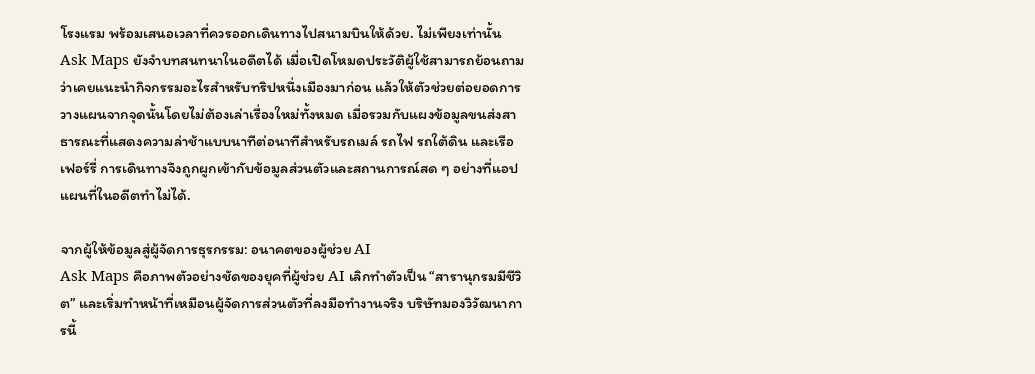โรงแรม พร้อมเสนอเวลาที่ควรออกเดินทางไปสนามบินให้ด้วย. ไม่เพียงเท่านั้น Ask Maps ยังจำบทสนทนาในอดีตได้ เมื่อเปิดโหมดประวัติผู้ใช้สามารถย้อนถามว่าเคยแนะนำกิจกรรมอะไรสำหรับทริปหนึ่งเมืองมาก่อน แล้วให้ตัวช่วยต่อยอดการวางแผนจากจุดนั้นโดยไม่ต้องเล่าเรื่องใหม่ทั้งหมด เมื่อรวมกับแผงข้อมูลขนส่งสาธารณะที่แสดงความล่าช้าแบบนาทีต่อนาทีสำหรับรถเมล์ รถไฟ รถใต้ดิน และเรือเฟอร์รี่ การเดินทางจึงถูกผูกเข้ากับข้อมูลส่วนตัวและสถานการณ์สด ๆ อย่างที่แอปแผนที่ในอดีตทำไม่ได้.

จากผู้ให้ข้อมูลสู่ผู้จัดการธุรกรรม: อนาคตของผู้ช่วย AI
Ask Maps คือภาพตัวอย่างชัดของยุคที่ผู้ช่วย AI เลิกทำตัวเป็น “สารานุกรมมีชีวิต” และเริ่มทำหน้าที่เหมือนผู้จัดการส่วนตัวที่ลงมือทำงานจริง บริษัทมองวิวัฒนาการนี้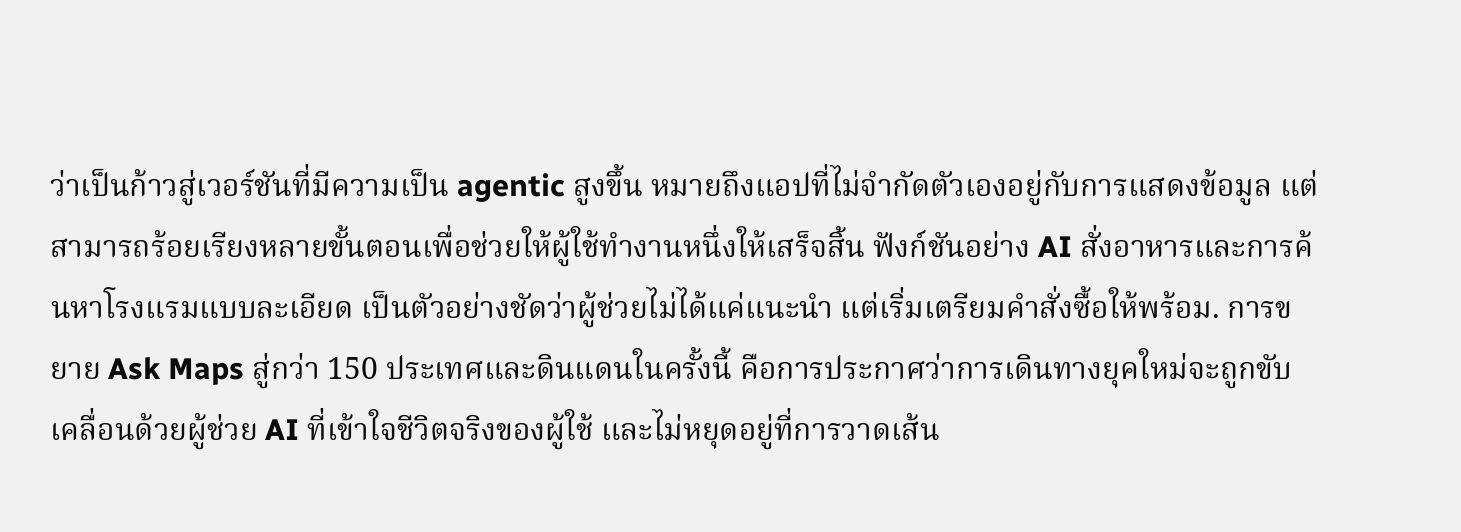ว่าเป็นก้าวสู่เวอร์ชันที่มีความเป็น agentic สูงขึ้น หมายถึงแอปที่ไม่จำกัดตัวเองอยู่กับการแสดงข้อมูล แต่สามารถร้อยเรียงหลายขั้นตอนเพื่อช่วยให้ผู้ใช้ทำงานหนึ่งให้เสร็จสิ้น ฟังก์ชันอย่าง AI สั่งอาหารและการค้นหาโรงแรมแบบละเอียด เป็นตัวอย่างชัดว่าผู้ช่วยไม่ได้แค่แนะนำ แต่เริ่มเตรียมคำสั่งซื้อให้พร้อม. การขยาย Ask Maps สู่กว่า 150 ประเทศและดินแดนในครั้งนี้ คือการประกาศว่าการเดินทางยุคใหม่จะถูกขับเคลื่อนด้วยผู้ช่วย AI ที่เข้าใจชีวิตจริงของผู้ใช้ และไม่หยุดอยู่ที่การวาดเส้น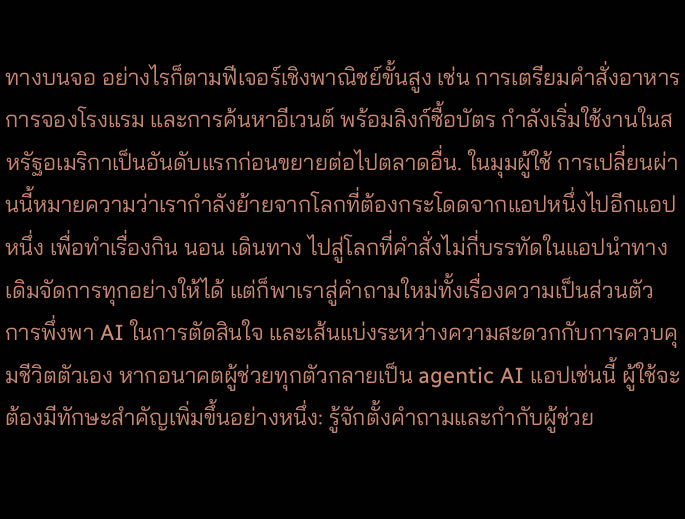ทางบนจอ อย่างไรก็ตามฟีเจอร์เชิงพาณิชย์ขั้นสูง เช่น การเตรียมคำสั่งอาหาร การจองโรงแรม และการค้นหาอีเวนต์ พร้อมลิงก์ซื้อบัตร กำลังเริ่มใช้งานในสหรัฐอเมริกาเป็นอันดับแรกก่อนขยายต่อไปตลาดอื่น. ในมุมผู้ใช้ การเปลี่ยนผ่านนี้หมายความว่าเรากำลังย้ายจากโลกที่ต้องกระโดดจากแอปหนึ่งไปอีกแอปหนึ่ง เพื่อทำเรื่องกิน นอน เดินทาง ไปสู่โลกที่คำสั่งไม่กี่บรรทัดในแอปนำทางเดิมจัดการทุกอย่างให้ได้ แต่ก็พาเราสู่คำถามใหม่ทั้งเรื่องความเป็นส่วนตัว การพึ่งพา AI ในการตัดสินใจ และเส้นแบ่งระหว่างความสะดวกกับการควบคุมชีวิตตัวเอง หากอนาคตผู้ช่วยทุกตัวกลายเป็น agentic AI แอปเช่นนี้ ผู้ใช้จะต้องมีทักษะสำคัญเพิ่มขึ้นอย่างหนึ่ง: รู้จักตั้งคำถามและกำกับผู้ช่วย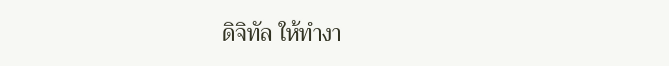ดิจิทัล ให้ทำงา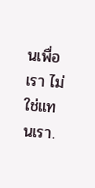นเพื่อเรา ไม่ใช่แทนเรา.